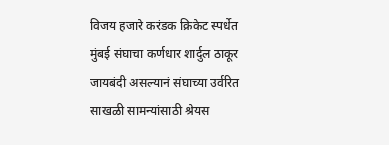विजय हजारे करंडक क्रिकेट स्पर्धेत मुंबई संघाचा कर्णधार शार्दुल ठाकूर जायबंदी असल्यानं संघाच्या उर्वरित साखळी सामन्यांसाठी श्रेयस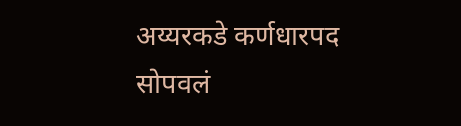अय्यरकडे कर्णधारपद सोपवलं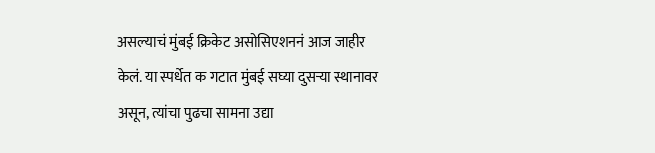असल्याचं मुंबई क्रिकेट असोसिएशननं आज जाहीर केलं. या स्पर्धेत क गटात मुंबई सघ्या दुसऱ्या स्थानावर असून, त्यांचा पुढचा सामना उद्या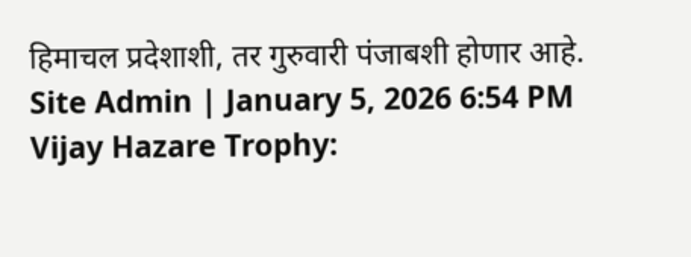हिमाचल प्रदेशाशी, तर गुरुवारी पंजाबशी होणार आहे.
Site Admin | January 5, 2026 6:54 PM
Vijay Hazare Trophy: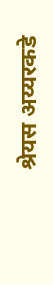श्रेयस अय्यरकडे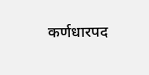कर्णधारपद